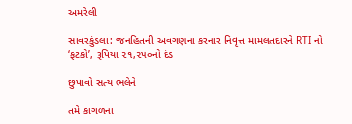અમરેલી

સાવરકુંડલા: જનહિતની અવગણના કરનાર નિવૃત્ત મામલતદારને RTI નો ‘ફટકો’, રૂપિયા ૨૧,૨૫૦નો દંડ

છુપાવો સત્ય ભલેને

તમે કાગળના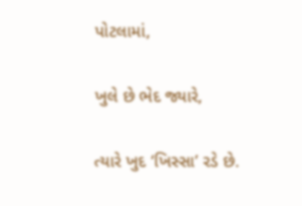પોટલામાં,

ખુલે છે ભેદ જ્યારે,

ત્યારે ખુદ ‘ખિસ્સા’ રડે છે.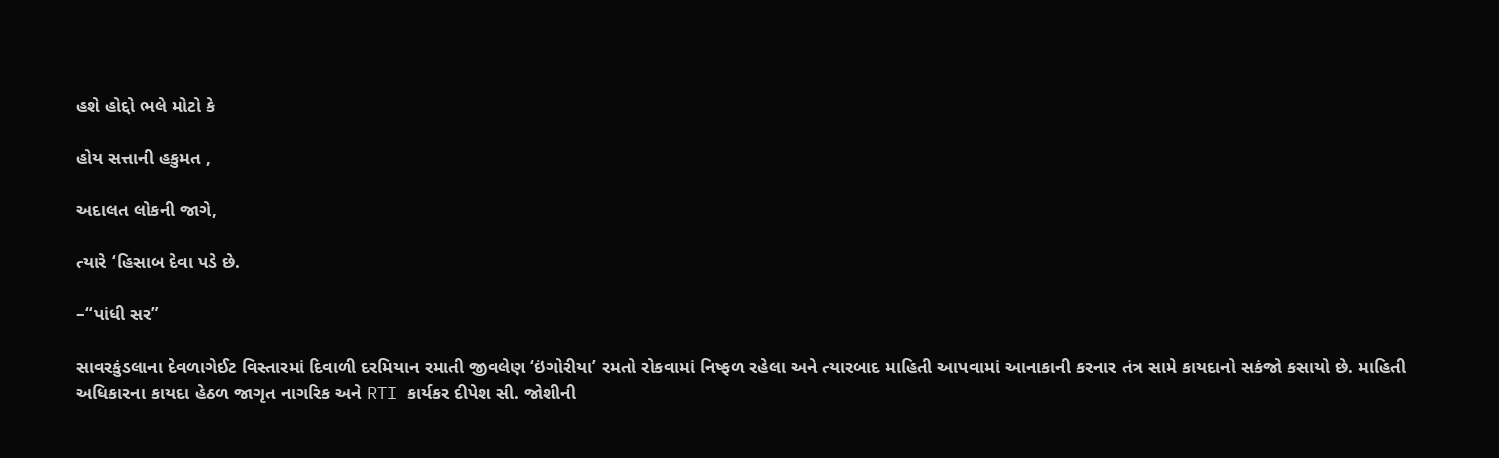હશે હોદ્દો ભલે મોટો કે

હોય સત્તાની હકુમત ,

અદાલત લોકની જાગે,

ત્યારે ‘હિસાબ દેવા પડે છે.

–“પાંધી સર”

સાવરકુંડલાના દેવળાગેઈટ વિસ્તારમાં દિવાળી દરમિયાન રમાતી જીવલેણ ‘ઇંગોરીયા’ રમતો રોકવામાં નિષ્ફળ રહેલા અને ત્યારબાદ માહિતી આપવામાં આનાકાની કરનાર તંત્ર સામે કાયદાનો સકંજો કસાયો છે. માહિતી અધિકારના કાયદા હેઠળ જાગૃત નાગરિક અને RTI કાર્યકર દીપેશ સી. જોશીની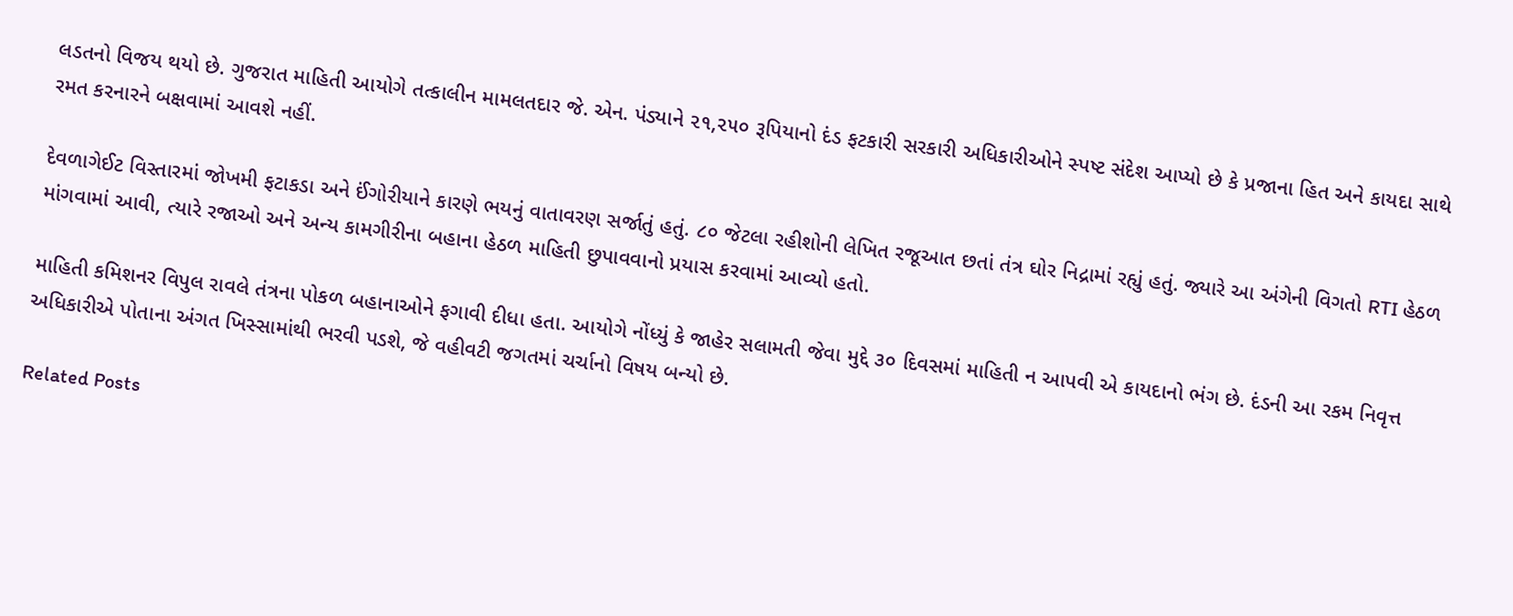લડતનો વિજય થયો છે. ગુજરાત માહિતી આયોગે તત્કાલીન મામલતદાર જે. એન. પંડ્યાને ૨૧,૨૫૦ રૂપિયાનો દંડ ફટકારી સરકારી અધિકારીઓને સ્પષ્ટ સંદેશ આપ્યો છે કે પ્રજાના હિત અને કાયદા સાથે રમત કરનારને બક્ષવામાં આવશે નહીં.

દેવળાગેઈટ વિસ્તારમાં જોખમી ફટાકડા અને ઈંગોરીયાને કારણે ભયનું વાતાવરણ સર્જાતું હતું. ૮૦ જેટલા રહીશોની લેખિત રજૂઆત છતાં તંત્ર ઘોર નિદ્રામાં રહ્યું હતું. જ્યારે આ અંગેની વિગતો RTI હેઠળ માંગવામાં આવી, ત્યારે રજાઓ અને અન્ય કામગીરીના બહાના હેઠળ માહિતી છુપાવવાનો પ્રયાસ કરવામાં આવ્યો હતો.

માહિતી કમિશનર વિપુલ રાવલે તંત્રના પોકળ બહાનાઓને ફગાવી દીધા હતા. આયોગે નોંધ્યું કે જાહેર સલામતી જેવા મુદ્દે ૩૦ દિવસમાં માહિતી ન આપવી એ કાયદાનો ભંગ છે. દંડની આ રકમ નિવૃત્ત અધિકારીએ પોતાના અંગત ખિસ્સામાંથી ભરવી પડશે, જે વહીવટી જગતમાં ચર્ચાનો વિષય બન્યો છે.

Related Posts